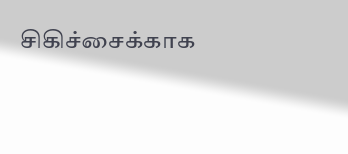சிகிச்சைக்காக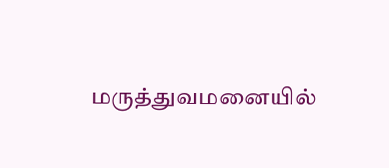மருத்துவமனையில்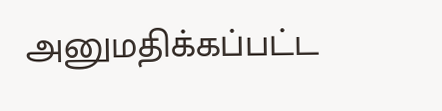அனுமதிக்கப்பட்ட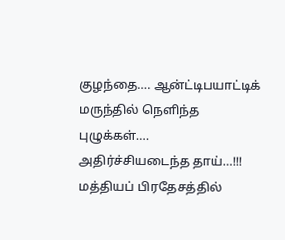குழந்தை…. ஆன்ட்டிபயாட்டிக் மருந்தில் நெளிந்த புழுக்கள்…. அதிர்ச்சியடைந்த தாய்…!!!
மத்தியப் பிரதேசத்தில்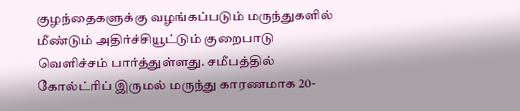குழந்தைகளுக்கு வழங்கப்படும் மருந்துகளில் மீண்டும் அதிர்ச்சியூட்டும் குறைபாடு வெளிச்சம் பார்த்துள்ளது. சமீபத்தில் கோல்ட்ரிப் இருமல் மருந்து காரணமாக 20-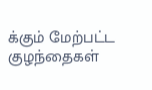க்கும் மேற்பட்ட குழந்தைகள்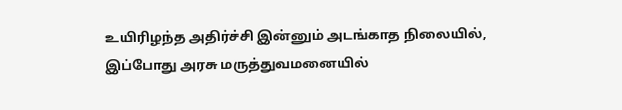உயிரிழந்த அதிர்ச்சி இன்னும் அடங்காத நிலையில், இப்போது அரசு மருத்துவமனையில்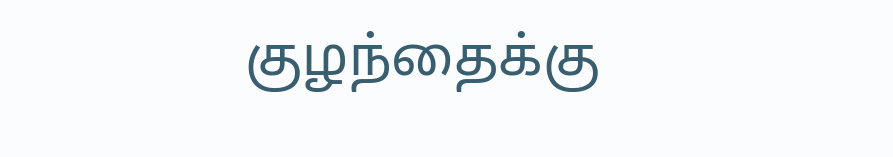குழந்தைக்கு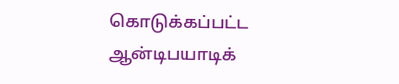கொடுக்கப்பட்ட ஆன்டிபயாடிக்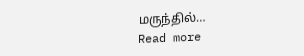மருந்தில்…
Read more